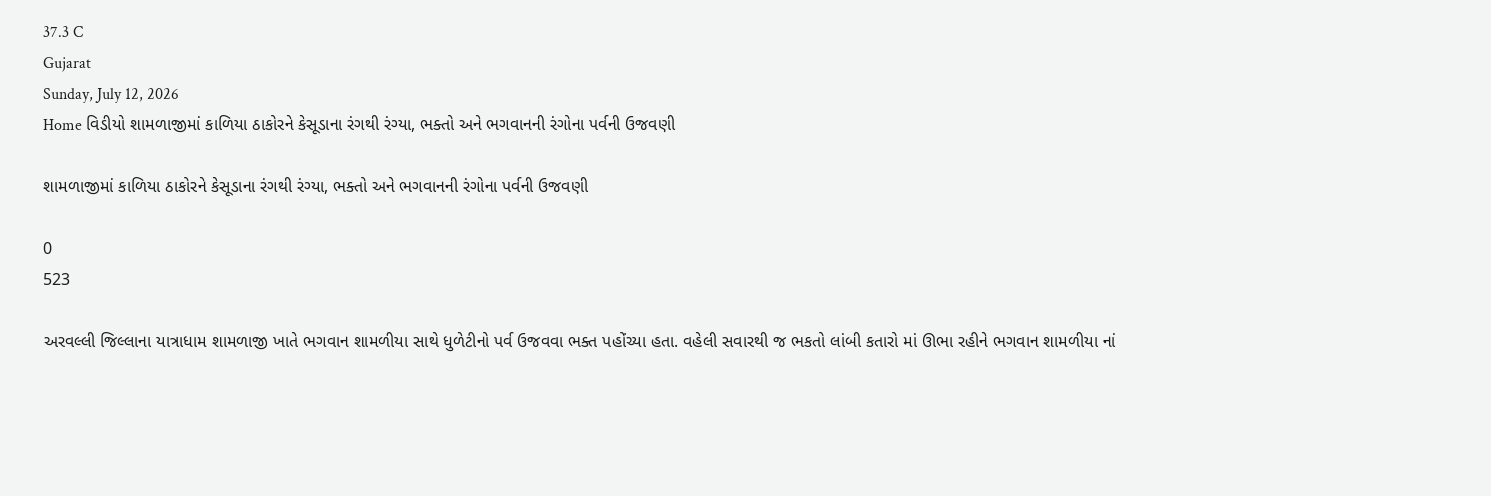37.3 C
Gujarat
Sunday, July 12, 2026
Home વિડીયો શામળાજીમાં કાળિયા ઠાકોરને કેસૂડાના રંગથી રંગ્યા, ભક્તો અને ભગવાનની રંગોના પર્વની ઉજવણી

શામળાજીમાં કાળિયા ઠાકોરને કેસૂડાના રંગથી રંગ્યા, ભક્તો અને ભગવાનની રંગોના પર્વની ઉજવણી

0
523

અરવલ્લી જિલ્લાના યાત્રાધામ શામળાજી ખાતે ભગવાન શામળીયા સાથે ધુળેટીનો પર્વ ઉજવવા ભક્ત પહોંચ્યા હતા. વહેલી સવારથી જ ભકતો લાંબી કતારો માં ઊભા રહીને ભગવાન શામળીયા નાં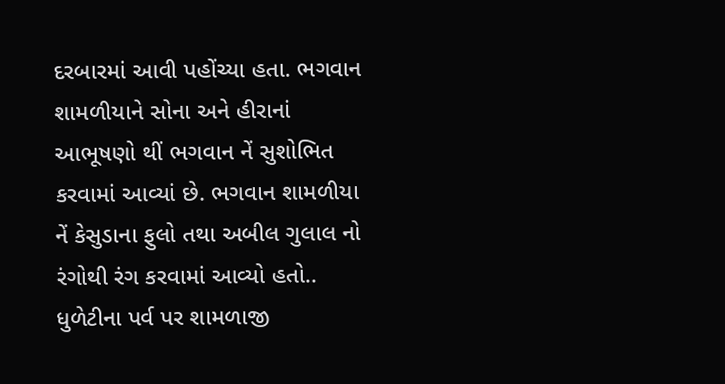દરબારમાં આવી પહોંચ્યા હતા. ભગવાન શામળીયાને સોના અને હીરાનાં  આભૂષણો થીં ભગવાન નેં સુશોભિત કરવામાં આવ્યાં છે. ભગવાન શામળીયા નેં કેસુડાના ફુલો તથા અબીલ ગુલાલ નો રંગોથી રંગ કરવામાં આવ્યો હતો.. ધુળેટીના પર્વ પર શામળાજી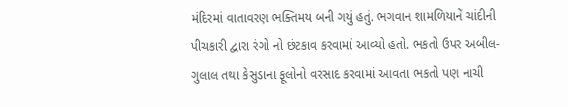મંદિરમાં વાતાવરણ ભક્તિમય બની ગયું હતું. ભગવાન શામળિયાનેં ચાંદીની પીચકારી દ્વારા રંગો નો છંટકાવ કરવામાં આવ્યો હતો. ભકતો ઉપર અબીલ-ગુલાલ તથા કેસુડાના ફૂલોનો વરસાદ કરવામાં આવતા ભકતો પણ નાચી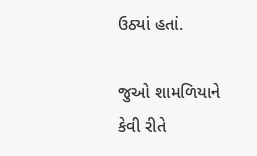ઉઠ્યાં હતાં.

જુઓ શામળિયાને કેવી રીતે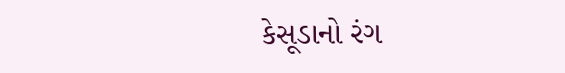કેસૂડાનો રંગ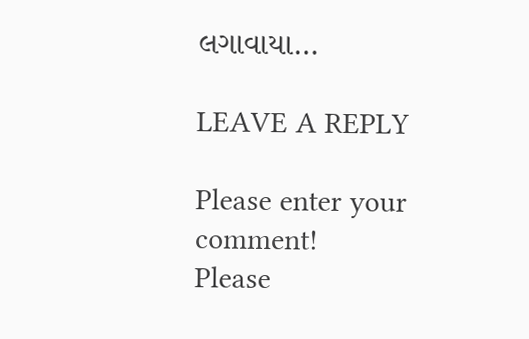લગાવાયા…

LEAVE A REPLY

Please enter your comment!
Please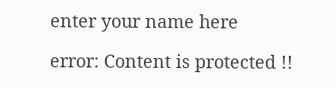enter your name here

error: Content is protected !!